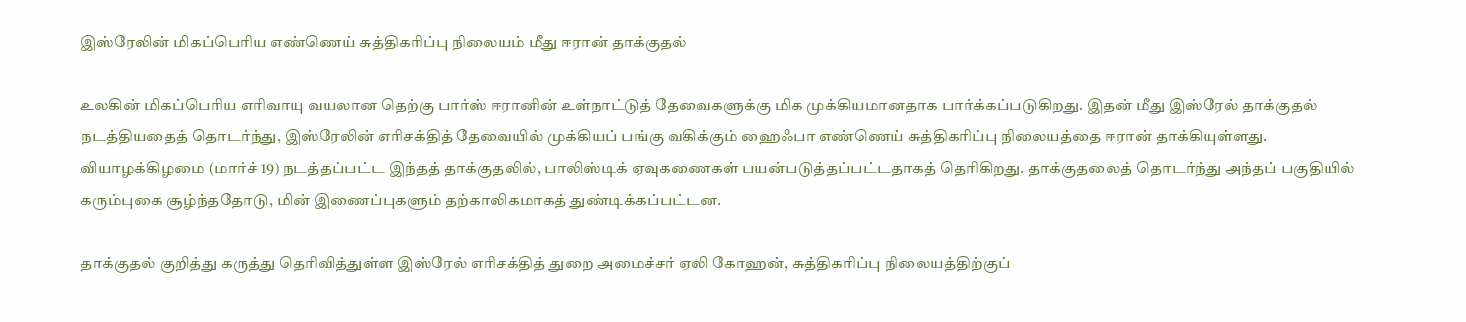இஸ்ரேலின் மிகப்பெரிய எண்ணெய் சுத்திகரிப்பு நிலையம் மீது ஈரான் தாக்குதல்

உலகின் மிகப்பெரிய எரிவாயு வயலான தெற்கு பார்ஸ் ஈரானின் உள்நாட்டுத் தேவைகளுக்கு மிக முக்கியமானதாக பார்க்கப்படுகிறது. இதன் மீது இஸ்ரேல் தாக்குதல் நடத்தியதைத் தொடர்ந்து, இஸ்ரேலின் எரிசக்தித் தேவையில் முக்கியப் பங்கு வகிக்கும் ஹைஃபா எண்ணெய் சுத்திகரிப்பு நிலையத்தை ஈரான் தாக்கியுள்ளது. வியாழக்கிழமை (மார்ச் 19) நடத்தப்பட்ட இந்தத் தாக்குதலில், பாலிஸ்டிக் ஏவுகணைகள் பயன்படுத்தப்பட்டதாகத் தெரிகிறது. தாக்குதலைத் தொடர்ந்து அந்தப் பகுதியில் கரும்புகை சூழ்ந்ததோடு, மின் இணைப்புகளும் தற்காலிகமாகத் துண்டிக்கப்பட்டன.

தாக்குதல் குறித்து கருத்து தெரிவித்துள்ள இஸ்ரேல் எரிசக்தித் துறை அமைச்சர் ஏலி கோஹன், சுத்திகரிப்பு நிலையத்திற்குப்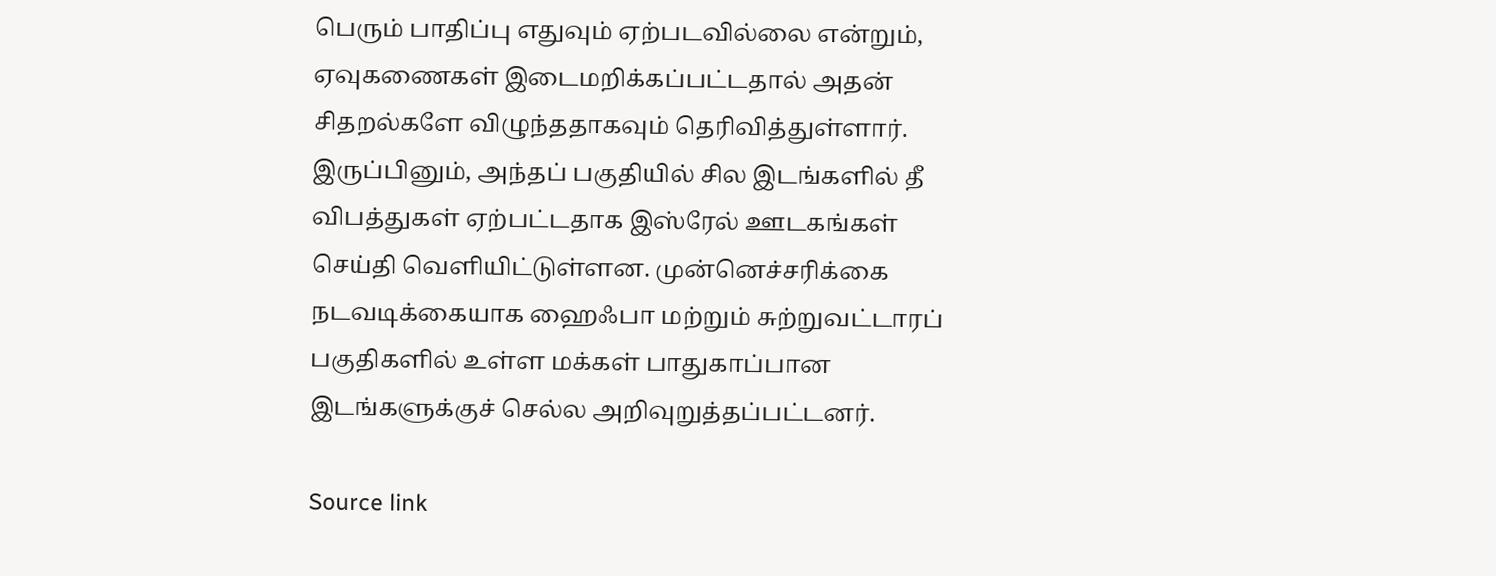பெரும் பாதிப்பு எதுவும் ஏற்படவில்லை என்றும், ஏவுகணைகள் இடைமறிக்கப்பட்டதால் அதன் சிதறல்களே விழுந்ததாகவும் தெரிவித்துள்ளார். இருப்பினும், அந்தப் பகுதியில் சில இடங்களில் தீ விபத்துகள் ஏற்பட்டதாக இஸ்ரேல் ஊடகங்கள் செய்தி வெளியிட்டுள்ளன. முன்னெச்சரிக்கை நடவடிக்கையாக ஹைஃபா மற்றும் சுற்றுவட்டாரப் பகுதிகளில் உள்ள மக்கள் பாதுகாப்பான இடங்களுக்குச் செல்ல அறிவுறுத்தப்பட்டனர்.

Source link